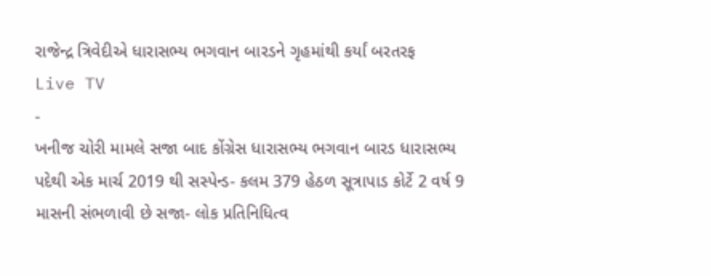રાજેન્દ્ર ત્રિવેદીએ ધારાસભ્ય ભગવાન બારડને ગૃહમાંથી કર્યાં બરતરફ
Live TV
-
ખનીજ ચોરી મામલે સજા બાદ કોંગ્રેસ ધારાસભ્ય ભગવાન બારડ ધારાસભ્ય પદેથી એક માર્ચ 2019 થી સસ્પેન્ડ- કલમ 379 હેઠળ સૂત્રાપાડ કોર્ટે 2 વર્ષ 9 માસની સંભળાવી છે સજા- લોક પ્રતિનિધિત્વ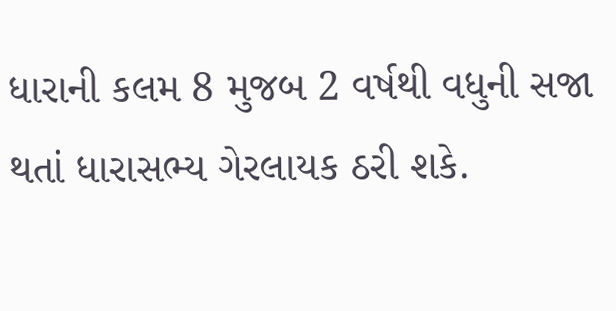ધારાની કલમ 8 મુજબ 2 વર્ષથી વધુની સજા થતાં ધારાસભ્ય ગેરલાયક ઠરી શકે.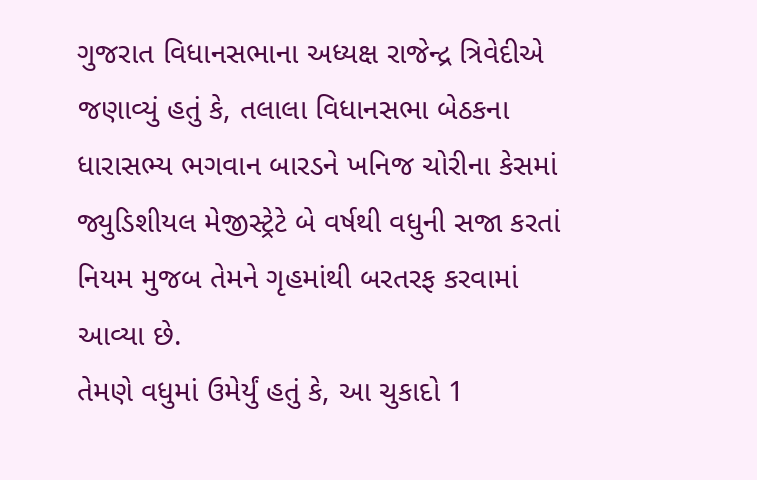ગુજરાત વિધાનસભાના અધ્યક્ષ રાજેન્દ્ર ત્રિવેદીએ જણાવ્યું હતું કે, તલાલા વિધાનસભા બેઠકના ધારાસભ્ય ભગવાન બારડને ખનિજ ચોરીના કેસમાં જ્યુડિશીયલ મેજીસ્ટ્રેટે બે વર્ષથી વધુની સજા કરતાં નિયમ મુજબ તેમને ગૃહમાંથી બરતરફ કરવામાં આવ્યા છે.
તેમણે વધુમાં ઉમેર્યું હતું કે, આ ચુકાદો 1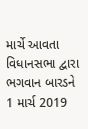માર્ચે આવતા વિધાનસભા દ્વારા ભગવાન બારડને 1 માર્ચ 2019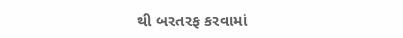થી બરતરફ કરવામાં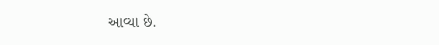આવ્યા છે.